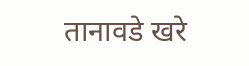तानावडे खरे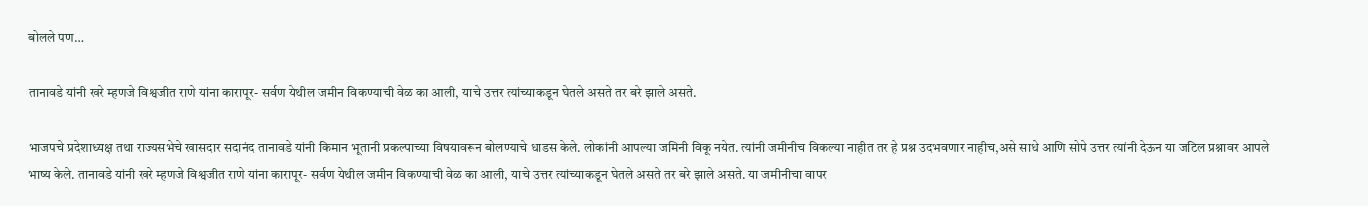बोलले पण…

तानावडे यांनी खरे म्हणजे विश्वजीत राणे यांना कारापूर- सर्वण येथील जमीन विकण्याची वेळ का आली, याचे उत्तर त्यांच्याकडून घेतले असते तर बरे झाले असते.

भाजपचे प्रदेशाध्यक्ष तथा राज्यसभेचे खासदार सदानंद तानावडे यांनी किमान भूतानी प्रकल्पाच्या विषयावरून बोलण्याचे धाडस केले. लोकांनी आपल्या जमिनी विकू नयेत. त्यांनी जमीनीच विकल्या नाहीत तर हे प्रश्न उदभवणार नाहीच,असे साधे आणि सोपे उत्तर त्यांनी देऊन या जटिल प्रश्नावर आपले भाष्य केले. तानावडे यांनी खरे म्हणजे विश्वजीत राणे यांना कारापूर- सर्वण येथील जमीन विकण्याची वेळ का आली, याचे उत्तर त्यांच्याकडून घेतले असते तर बरे झाले असते. या जमीनीचा वापर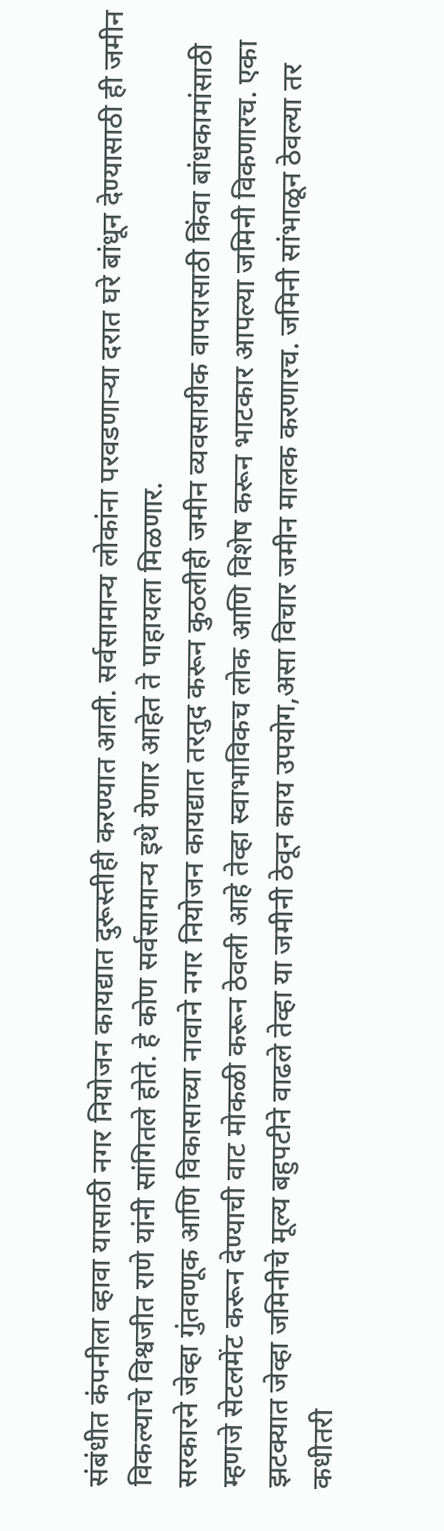संबंधीत कंपनीला व्हावा यासाठी नगर नियोजन कायद्यात दुरूस्तीही करण्यात आली. सर्वसामान्य लोकांना परवडणाऱ्या दरात घरे बांधून देण्यासाठी ही जमीन विकल्याचे विश्वजीत राणे यांनी सांगितले होते. हे कोण सर्वसामान्य इथे येणार आहेत ते पाहायला मिळणार.
सरकारने जेव्हा गुंतवणूक आणि विकासाच्या नावाने नगर नियोजन कायद्यात तरतुद करून कुठलीही जमीन व्यवसायीक वापरासाठी किंवा बांधकामांसाठी म्हणजे सेटलमेंट करून देण्याची वाट मोकळी करून ठेवली आहे तेव्हा स्वाभाविकच लोक आणि विशेष करून भाटकार आपल्या जमिनी विकणारच. एका झटक्यात जेव्हा जमिनीचे मूल्य बहुपटीने वाढले तेव्हा या जमीनी ठेवून काय उपयोग,असा विचार जमीन मालक करणारच. जमिनी सांभाळून ठेवल्या तर कधीतरी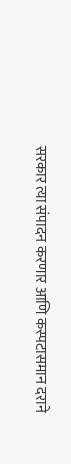सरकार त्या संपादन करणार आणि कस्पटासमान दराने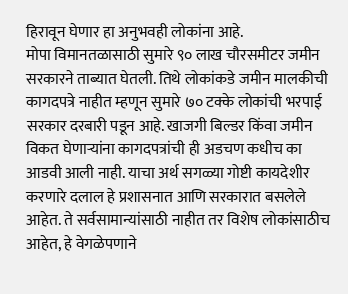हिरावून घेणार हा अनुभवही लोकांना आहे.
मोपा विमानतळासाठी सुमारे ९० लाख चौरसमीटर जमीन सरकारने ताब्यात घेतली. तिथे लोकांकडे जमीन मालकीची कागदपत्रे नाहीत म्हणून सुमारे ७० टक्के लोकांची भरपाई सरकार दरबारी पडून आहे. खाजगी बिल्डर किंवा जमीन विकत घेणाऱ्यांना कागदपत्रांची ही अडचण कधीच का आडवी आली नाही. याचा अर्थ सगळ्या गोष्टी कायदेशीर करणारे दलाल हे प्रशासनात आणि सरकारात बसलेले आहेत. ते सर्वसामान्यांसाठी नाहीत तर विशेष लोकांसाठीच आहेत, हे वेगळेपणाने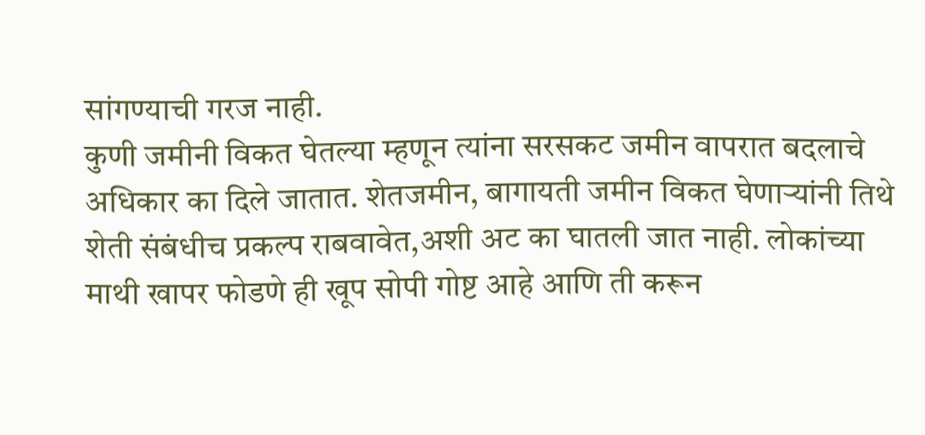सांगण्याची गरज नाही.
कुणी जमीनी विकत घेतल्या म्हणून त्यांना सरसकट जमीन वापरात बदलाचे अधिकार का दिले जातात. शेतजमीन, बागायती जमीन विकत घेणाऱ्यांनी तिथे शेती संबंधीच प्रकल्प राबवावेत,अशी अट का घातली जात नाही. लोकांच्या माथी खापर फोडणे ही खूप सोपी गोष्ट आहे आणि ती करून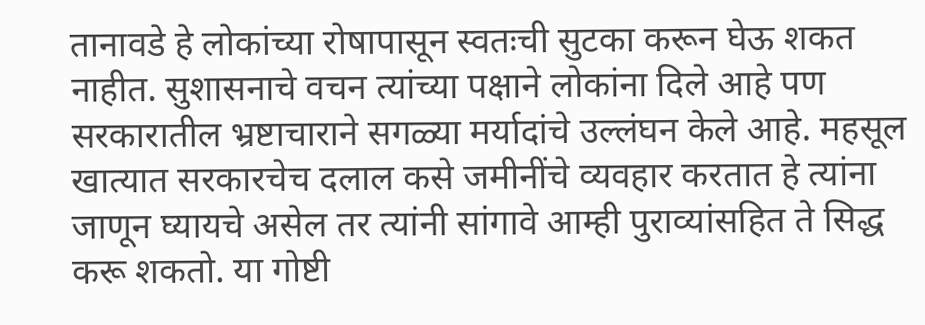तानावडे हे लोकांच्या रोषापासून स्वतःची सुटका करून घेऊ शकत नाहीत. सुशासनाचे वचन त्यांच्या पक्षाने लोकांना दिले आहे पण सरकारातील भ्रष्टाचाराने सगळ्या मर्यादांचे उल्लंघन केले आहे. महसूल खात्यात सरकारचेच दलाल कसे जमीनींचे व्यवहार करतात हे त्यांना जाणून घ्यायचे असेल तर त्यांनी सांगावे आम्ही पुराव्यांसहित ते सिद्ध करू शकतो. या गोष्टी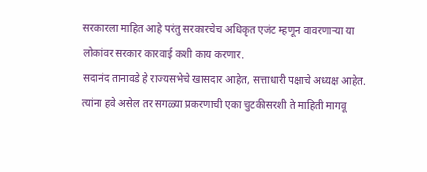सरकारला माहित आहे परंतु सरकारचेच अधिकृत एजंट म्हणून वावरणाऱ्या या लोकांवर सरकार कारवाई कशी काय करणार.
सदानंद तानावडे हे राज्यसभेचे खासदार आहेत, सत्ताधारी पक्षाचे अध्यक्ष आहेत. त्यांना हवे असेल तर सगळ्या प्रकरणाची एका चुटकीसरशी ते माहिती मागवू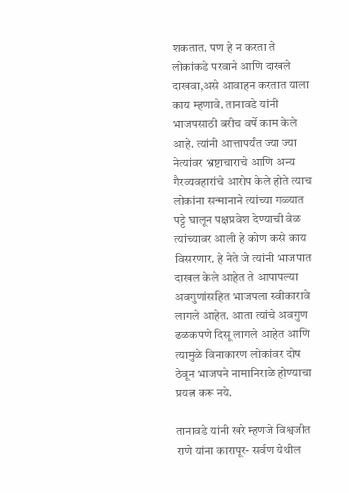शकतात. पण हे न करता ते लोकांकडे परवाने आणि दाखले दाखवा,असे आवाहन करतात याला काय म्हणावे. तानावडे यांनी भाजपसाठी बरीच वर्षे काम केले आहे. त्यांनी आत्तापर्यंत ज्या ज्या नेत्यांवर भ्रष्टाचाराचे आणि अन्य गैरव्यवहारांचे आरोप केले होते त्याच लोकांना सन्मानाने त्यांच्या गळ्यात पट्टे घालून पक्षप्रवेश देण्याची वेळ त्यांच्यावर आली हे कोण कसे काय विसरणार. हे नेते जे त्यांनी भाजपात दाखल केले आहेत ते आपापल्या अवगुणांसहित भाजपला स्वीकारावे लागले आहेत. आता त्यांचे अवगुण ढळकपणे दिसू लागले आहेत आणि त्यामुळे विनाकारण लोकांवर दोष ठेवून भाजपने नामानिराळे होण्याचा प्रयत्न करू नये.

तानावडे यांनी खरे म्हणजे विश्वजीत राणे यांना कारापूर- सर्वण येथील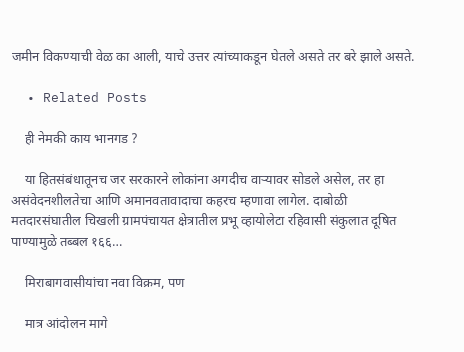जमीन विकण्याची वेळ का आली, याचे उत्तर त्यांच्याकडून घेतले असते तर बरे झाले असते.

  • Related Posts

    ही नेमकी काय भानगड ?

    या हितसंबंधातूनच जर सरकारने लोकांना अगदीच वाऱ्यावर सोडले असेल, तर हा असंवेदनशीलतेचा आणि अमानवतावादाचा कहरच म्हणावा लागेल. दाबोळी मतदारसंघातील चिखली ग्रामपंचायत क्षेत्रातील प्रभू व्हायोलेटा रहिवासी संकुलात दूषित पाण्यामुळे तब्बल १६६…

    मिराबागवासीयांचा नवा विक्रम, पण

    मात्र आंदोलन मागे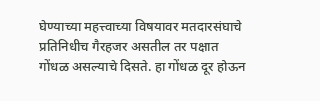घेण्याच्या महत्त्वाच्या विषयावर मतदारसंघाचे प्रतिनिधीच गैरहजर असतील तर पक्षात गोंधळ असल्याचे दिसते. हा गोंधळ दूर होऊन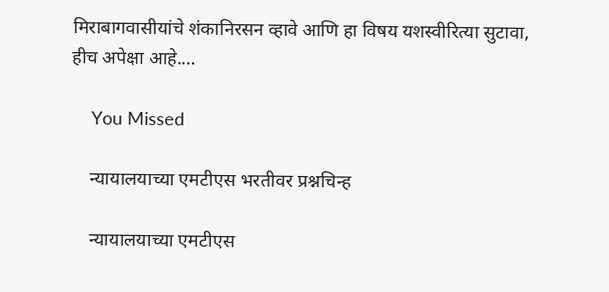मिराबागवासीयांचे शंकानिरसन व्हावे आणि हा विषय यशस्वीरित्या सुटावा, हीच अपेक्षा आहे.…

    You Missed

    न्यायालयाच्या एमटीएस भरतीवर प्रश्नचिन्ह

    न्यायालयाच्या एमटीएस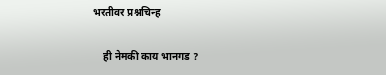भरतीवर प्रश्नचिन्ह

    ही नेमकी काय भानगड ?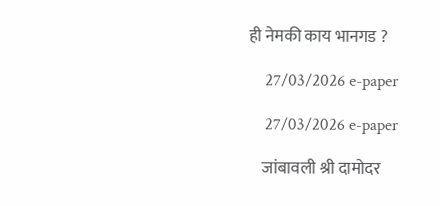ही नेमकी काय भानगड ?

    27/03/2026 e-paper

    27/03/2026 e-paper

    जांबावली श्री दामोदर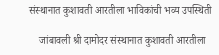संस्थानात कुशावती आरतीला भाविकांची भव्य उपस्थिती

    जांबावली श्री दामोदर संस्थानात कुशावती आरतीला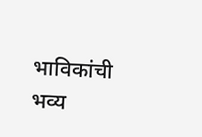भाविकांची भव्य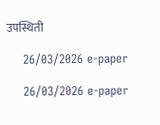उपस्थिती

    26/03/2026 e-paper

    26/03/2026 e-paper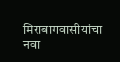मिराबागवासीयांचा नवा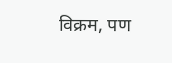विक्रम, पण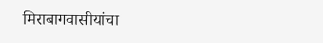मिराबागवासीयांचा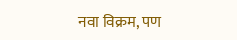नवा विक्रम, पण